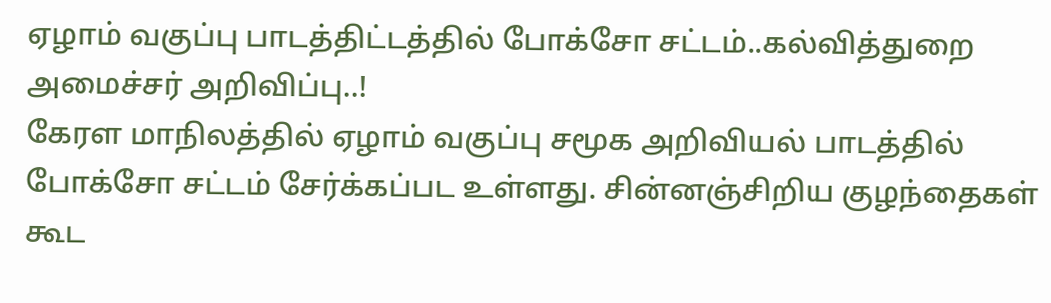ஏழாம் வகுப்பு பாடத்திட்டத்தில் போக்சோ சட்டம்..கல்வித்துறை அமைச்சர் அறிவிப்பு..!
கேரள மாநிலத்தில் ஏழாம் வகுப்பு சமூக அறிவியல் பாடத்தில் போக்சோ சட்டம் சேர்க்கப்பட உள்ளது. சின்னஞ்சிறிய குழந்தைகள் கூட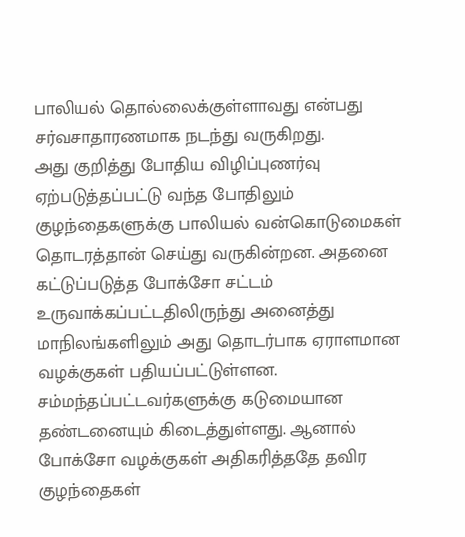பாலியல் தொல்லைக்குள்ளாவது என்பது சர்வசாதாரணமாக நடந்து வருகிறது.
அது குறித்து போதிய விழிப்புணர்வு ஏற்படுத்தப்பட்டு வந்த போதிலும் குழந்தைகளுக்கு பாலியல் வன்கொடுமைகள் தொடரத்தான் செய்து வருகின்றன. அதனை கட்டுப்படுத்த போக்சோ சட்டம் உருவாக்கப்பட்டதிலிருந்து அனைத்து மாநிலங்களிலும் அது தொடர்பாக ஏராளமான வழக்குகள் பதியப்பட்டுள்ளன.
சம்மந்தப்பட்டவர்களுக்கு கடுமையான தண்டனையும் கிடைத்துள்ளது. ஆனால் போக்சோ வழக்குகள் அதிகரித்ததே தவிர குழந்தைகள்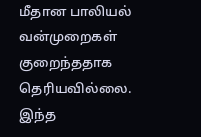மீதான பாலியல் வன்முறைகள் குறைந்ததாக தெரியவில்லை.
இந்த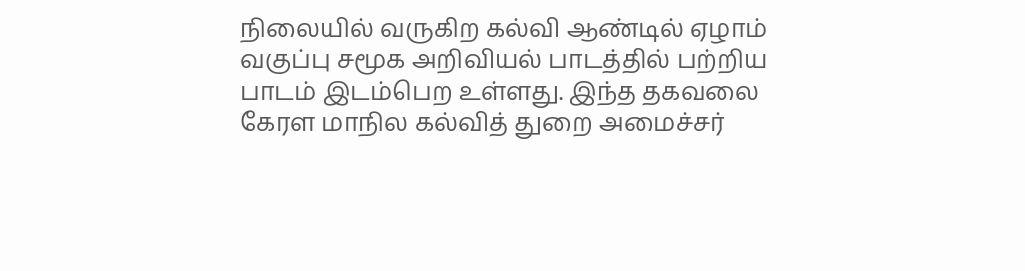நிலையில் வருகிற கல்வி ஆண்டில் ஏழாம் வகுப்பு சமூக அறிவியல் பாடத்தில் பற்றிய பாடம் இடம்பெற உள்ளது. இந்த தகவலை கேரள மாநில கல்வித் துறை அமைச்சர்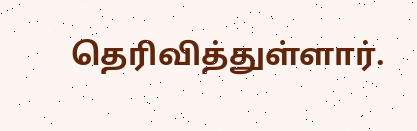தெரிவித்துள்ளார்.